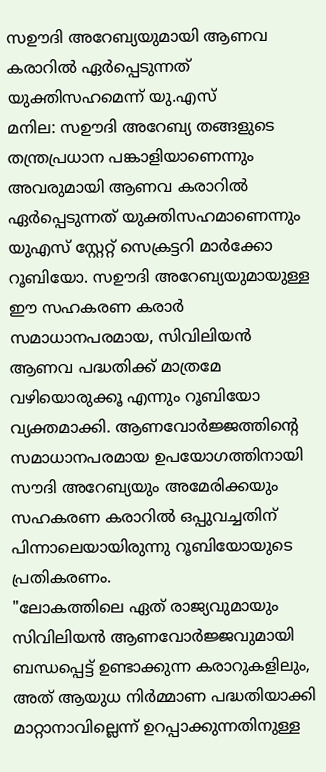സഊദി അറേബ്യയുമായി ആണവ കരാറിൽ ഏർപ്പെടുന്നത് യുക്തിസഹമെന്ന് യു.എസ്
മനില: സഊദി അറേബ്യ തങ്ങളുടെ തന്ത്രപ്രധാന പങ്കാളിയാണെന്നും അവരുമായി ആണവ കരാറിൽ ഏർപ്പെടുന്നത് യുക്തിസഹമാണെന്നും യുഎസ് സ്റ്റേറ്റ് സെക്രട്ടറി മാർക്കോ റൂബിയോ. സഊദി അറേബ്യയുമായുള്ള ഈ സഹകരണ കരാർ സമാധാനപരമായ, സിവിലിയൻ ആണവ പദ്ധതിക്ക് മാത്രമേ വഴിയൊരുക്കൂ എന്നും റൂബിയോ വ്യക്തമാക്കി. ആണവോർജ്ജത്തിന്റെ സമാധാനപരമായ ഉപയോഗത്തിനായി സൗദി അറേബ്യയും അമേരിക്കയും സഹകരണ കരാറിൽ ഒപ്പുവച്ചതിന് പിന്നാലെയായിരുന്നു റൂബിയോയുടെ പ്രതികരണം.
"ലോകത്തിലെ ഏത് രാജ്യവുമായും സിവിലിയൻ ആണവോർജ്ജവുമായി ബന്ധപ്പെട്ട് ഉണ്ടാക്കുന്ന കരാറുകളിലും, അത് ആയുധ നിർമ്മാണ പദ്ധതിയാക്കി മാറ്റാനാവില്ലെന്ന് ഉറപ്പാക്കുന്നതിനുള്ള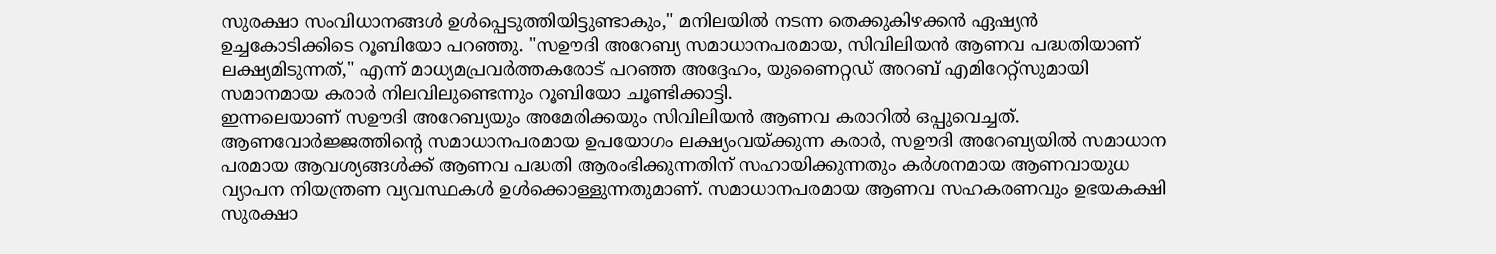സുരക്ഷാ സംവിധാനങ്ങൾ ഉൾപ്പെടുത്തിയിട്ടുണ്ടാകും," മനിലയിൽ നടന്ന തെക്കുകിഴക്കൻ ഏഷ്യൻ ഉച്ചകോടിക്കിടെ റൂബിയോ പറഞ്ഞു. "സഊദി അറേബ്യ സമാധാനപരമായ, സിവിലിയൻ ആണവ പദ്ധതിയാണ് ലക്ഷ്യമിടുന്നത്," എന്ന് മാധ്യമപ്രവർത്തകരോട് പറഞ്ഞ അദ്ദേഹം, യുണൈറ്റഡ് അറബ് എമിറേറ്റ്സുമായി സമാനമായ കരാർ നിലവിലുണ്ടെന്നും റൂബിയോ ചൂണ്ടിക്കാട്ടി.
ഇന്നലെയാണ് സഊദി അറേബ്യയും അമേരിക്കയും സിവിലിയൻ ആണവ കരാറിൽ ഒപ്പുവെച്ചത്. ആണവോർജ്ജത്തിന്റെ സമാധാനപരമായ ഉപയോഗം ലക്ഷ്യംവയ്ക്കുന്ന കരാർ, സഊദി അറേബ്യയിൽ സമാധാന പരമായ ആവശ്യങ്ങൾക്ക് ആണവ പദ്ധതി ആരംഭിക്കുന്നതിന് സഹായിക്കുന്നതും കർശനമായ ആണവായുധ വ്യാപന നിയന്ത്രണ വ്യവസ്ഥകൾ ഉൾക്കൊള്ളുന്നതുമാണ്. സമാധാനപരമായ ആണവ സഹകരണവും ഉഭയകക്ഷി സുരക്ഷാ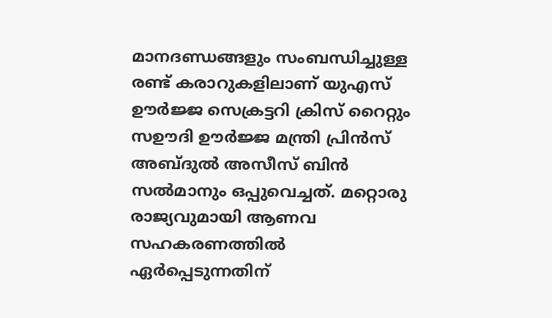മാനദണ്ഡങ്ങളും സംബന്ധിച്ചുള്ള രണ്ട് കരാറുകളിലാണ് യുഎസ് ഊർജ്ജ സെക്രട്ടറി ക്രിസ് റൈറ്റും സഊദി ഊർജ്ജ മന്ത്രി പ്രിൻസ് അബ്ദുൽ അസീസ് ബിൻ സൽമാനും ഒപ്പുവെച്ചത്. മറ്റൊരു രാജ്യവുമായി ആണവ സഹകരണത്തിൽ ഏർപ്പെടുന്നതിന്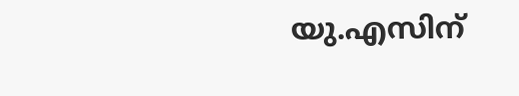യു.എസിന്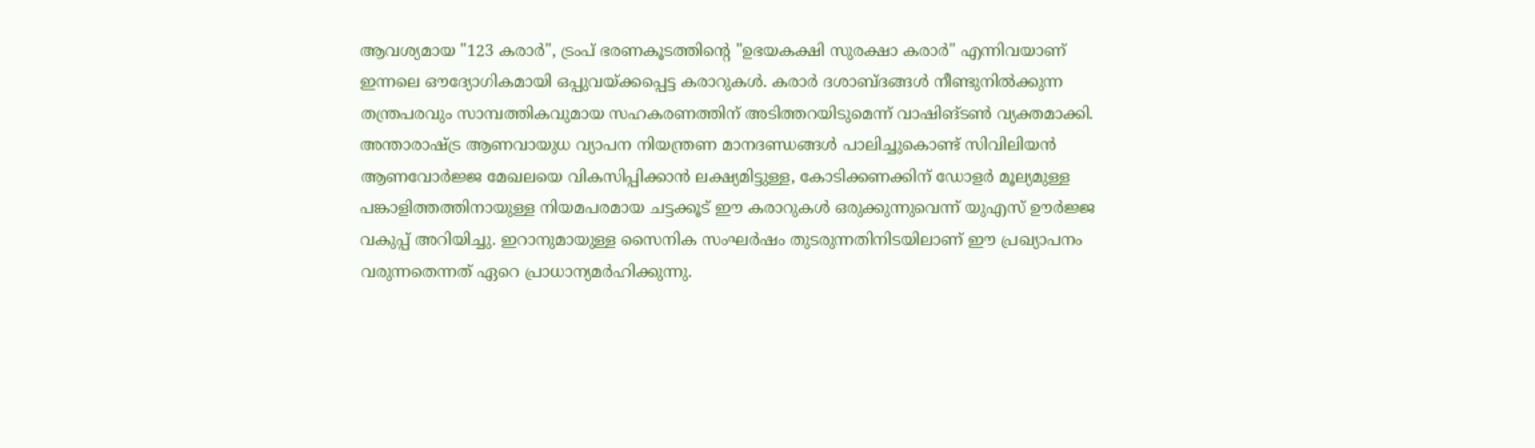ആവശ്യമായ "123 കരാർ", ട്രംപ് ഭരണകൂടത്തിന്റെ "ഉഭയകക്ഷി സുരക്ഷാ കരാർ" എന്നിവയാണ് ഇന്നലെ ഔദ്യോഗികമായി ഒപ്പുവയ്ക്കപ്പെട്ട കരാറുകൾ. കരാർ ദശാബ്ദങ്ങൾ നീണ്ടുനിൽക്കുന്ന തന്ത്രപരവും സാമ്പത്തികവുമായ സഹകരണത്തിന് അടിത്തറയിടുമെന്ന് വാഷിങ്ടൺ വ്യക്തമാക്കി.
അന്താരാഷ്ട്ര ആണവായുധ വ്യാപന നിയന്ത്രണ മാനദണ്ഡങ്ങൾ പാലിച്ചുകൊണ്ട് സിവിലിയൻ ആണവോർജ്ജ മേഖലയെ വികസിപ്പിക്കാൻ ലക്ഷ്യമിട്ടുള്ള, കോടിക്കണക്കിന് ഡോളർ മൂല്യമുള്ള പങ്കാളിത്തത്തിനായുള്ള നിയമപരമായ ചട്ടക്കൂട് ഈ കരാറുകൾ ഒരുക്കുന്നുവെന്ന് യുഎസ് ഊർജ്ജ വകുപ്പ് അറിയിച്ചു. ഇറാനുമായുള്ള സൈനിക സംഘർഷം തുടരുന്നതിനിടയിലാണ് ഈ പ്രഖ്യാപനം വരുന്നതെന്നത് ഏറെ പ്രാധാന്യമർഹിക്കുന്നു.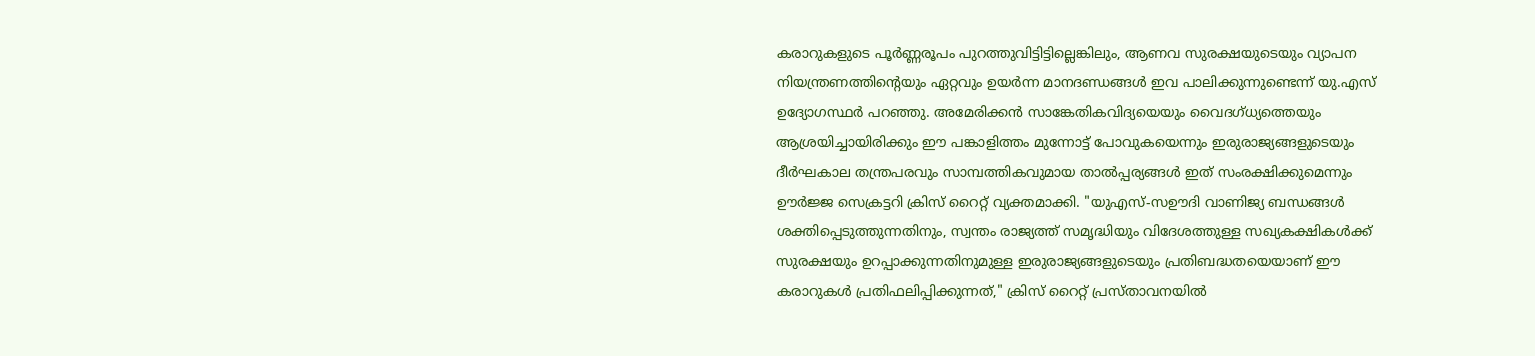കരാറുകളുടെ പൂർണ്ണരൂപം പുറത്തുവിട്ടിട്ടില്ലെങ്കിലും, ആണവ സുരക്ഷയുടെയും വ്യാപന നിയന്ത്രണത്തിൻ്റെയും ഏറ്റവും ഉയർന്ന മാനദണ്ഡങ്ങൾ ഇവ പാലിക്കുന്നുണ്ടെന്ന് യു.എസ് ഉദ്യോഗസ്ഥർ പറഞ്ഞു. അമേരിക്കൻ സാങ്കേതികവിദ്യയെയും വൈദഗ്ധ്യത്തെയും ആശ്രയിച്ചായിരിക്കും ഈ പങ്കാളിത്തം മുന്നോട്ട് പോവുകയെന്നും ഇരുരാജ്യങ്ങളുടെയും ദീർഘകാല തന്ത്രപരവും സാമ്പത്തികവുമായ താൽപ്പര്യങ്ങൾ ഇത് സംരക്ഷിക്കുമെന്നും ഊർജ്ജ സെക്രട്ടറി ക്രിസ് റൈറ്റ് വ്യക്തമാക്കി. "യുഎസ്-സഊദി വാണിജ്യ ബന്ധങ്ങൾ ശക്തിപ്പെടുത്തുന്നതിനും, സ്വന്തം രാജ്യത്ത് സമൃദ്ധിയും വിദേശത്തുള്ള സഖ്യകക്ഷികൾക്ക് സുരക്ഷയും ഉറപ്പാക്കുന്നതിനുമുള്ള ഇരുരാജ്യങ്ങളുടെയും പ്രതിബദ്ധതയെയാണ് ഈ കരാറുകൾ പ്രതിഫലിപ്പിക്കുന്നത്," ക്രിസ് റൈറ്റ് പ്രസ്താവനയിൽ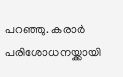പറഞ്ഞു. കരാർ പരിശോധനയ്ക്കായി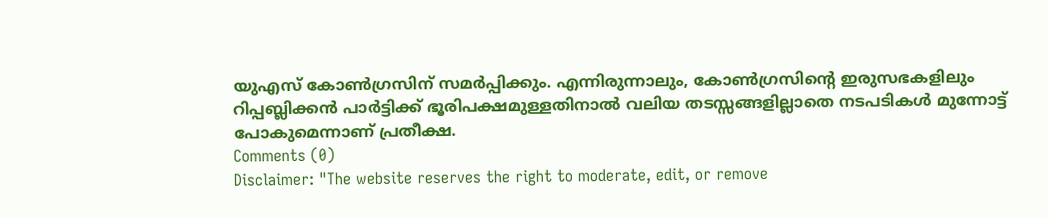യുഎസ് കോൺഗ്രസിന് സമർപ്പിക്കും. എന്നിരുന്നാലും, കോൺഗ്രസിൻ്റെ ഇരുസഭകളിലും റിപ്പബ്ലിക്കൻ പാർട്ടിക്ക് ഭൂരിപക്ഷമുള്ളതിനാൽ വലിയ തടസ്സങ്ങളില്ലാതെ നടപടികൾ മുന്നോട്ട് പോകുമെന്നാണ് പ്രതീക്ഷ.
Comments (0)
Disclaimer: "The website reserves the right to moderate, edit, or remove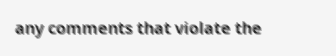any comments that violate the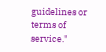guidelines or terms of service."